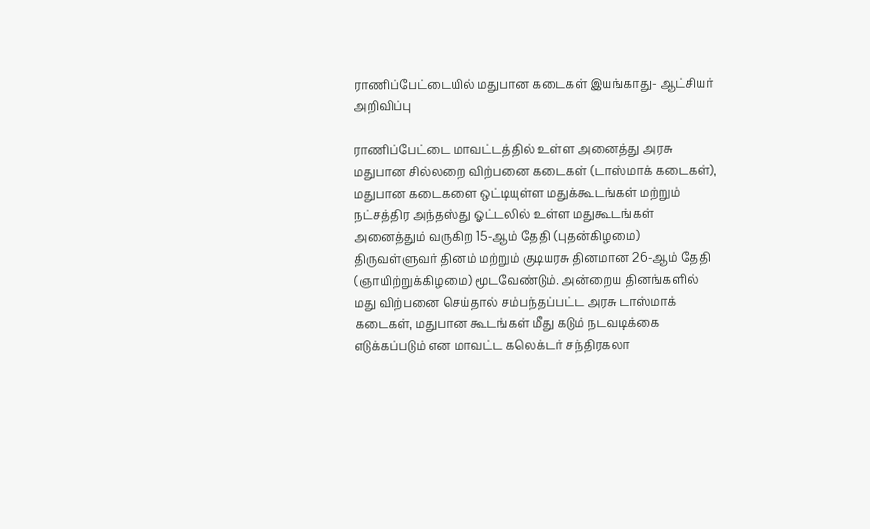ராணிப்பேட்டையில் மதுபான கடைகள் இயங்காது- ஆட்சியர் அறிவிப்பு

ராணிப்பேட்டை மாவட்டத்தில் உள்ள அனைத்து அரசு மதுபான சில்லறை விற்பனை கடைகள் (டாஸ்மாக் கடைகள்), மதுபான கடைகளை ஒட்டியுள்ள மதுக்கூடங்கள் மற்றும் நட்சத்திர அந்தஸ்து ஓட்டலில் உள்ள மதுகூடங்கள் அனைத்தும் வருகிற 15-ஆம் தேதி (புதன்கிழமை) திருவள்ளுவர் தினம் மற்றும் குடியரசு தினமான 26-ஆம் தேதி (ஞாயிற்றுக்கிழமை) மூடவேண்டும். அன்றைய தினங்களில் மது விற்பனை செய்தால் சம்பந்தப்பட்ட அரசு டாஸ்மாக் கடைகள், மதுபான கூடங்கள் மீது கடும் நடவடிக்கை எடுக்கப்படும் என மாவட்ட கலெக்டர் சந்திரகலா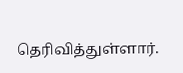தெரிவித்துள்ளார்.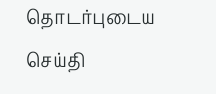தொடர்புடைய செய்தி